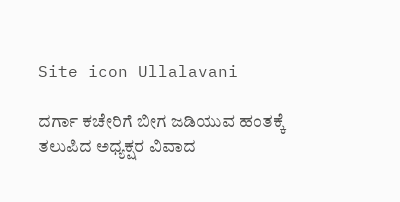Site icon Ullalavani

ದರ್ಗಾ ಕಚೇರಿಗೆ ಬೀಗ ಜಡಿಯುವ ಹಂತಕ್ಕೆ ತಲುಪಿದ ಅಧ್ಯಕ್ಷರ ವಿವಾದ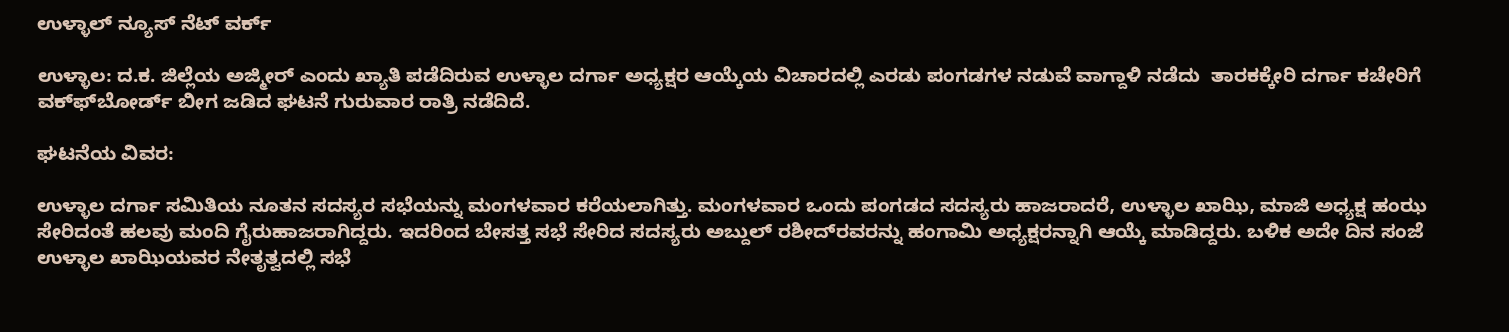ಉಳ್ಳಾಲ್ ನ್ಯೂಸ್ ನೆಟ್ ವರ್ಕ್

ಉಳ್ಳಾಲ: ದ.ಕ. ಜಿಲ್ಲೆಯ ಅಜ್ಮೀರ್ ಎಂದು ಖ್ಯಾತಿ ಪಡೆದಿರುವ ಉಳ್ಳಾಲ ದರ್ಗಾ ಅಧ್ಯಕ್ಷರ ಆಯ್ಕೆಯ ವಿಚಾರದಲ್ಲಿ ಎರಡು ಪಂಗಡಗಳ ನಡುವೆ ವಾಗ್ದಾಳಿ ನಡೆದು  ತಾರಕಕ್ಕೇರಿ ದರ್ಗಾ ಕಚೇರಿಗೆ ವಕ್ಫ್‍ಬೋರ್ಡ್ ಬೀಗ ಜಡಿದ ಘಟನೆ ಗುರುವಾರ ರಾತ್ರಿ ನಡೆದಿದೆ.

ಘಟನೆಯ ವಿವರ:

ಉಳ್ಳಾಲ ದರ್ಗಾ ಸಮಿತಿಯ ನೂತನ ಸದಸ್ಯರ ಸಭೆಯನ್ನು ಮಂಗಳವಾರ ಕರೆಯಲಾಗಿತ್ತು. ಮಂಗಳವಾರ ಒಂದು ಪಂಗಡದ ಸದಸ್ಯರು ಹಾಜರಾದರೆ, ಉಳ್ಳಾಲ ಖಾಝಿ, ಮಾಜಿ ಅಧ್ಯಕ್ಷ ಹಂಝ ಸೇರಿದಂತೆ ಹಲವು ಮಂದಿ ಗೈರುಹಾಜರಾಗಿದ್ದರು. ಇದರಿಂದ ಬೇಸತ್ತ ಸಭೆ ಸೇರಿದ ಸದಸ್ಯರು ಅಬ್ದುಲ್ ರಶೀದ್‍ರವರನ್ನು ಹಂಗಾಮಿ ಅಧ್ಯಕ್ಷರನ್ನಾಗಿ ಆಯ್ಕೆ ಮಾಡಿದ್ದರು. ಬಳಿಕ ಅದೇ ದಿನ ಸಂಜೆ ಉಳ್ಳಾಲ ಖಾಝಿಯವರ ನೇತೃತ್ವದಲ್ಲಿ ಸಭೆ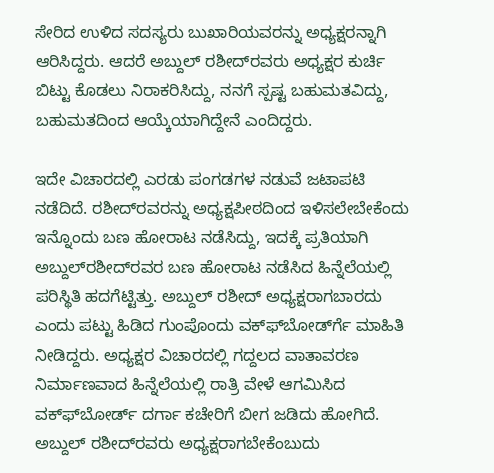ಸೇರಿದ ಉಳಿದ ಸದಸ್ಯರು ಬುಖಾರಿಯವರನ್ನು ಅಧ್ಯಕ್ಷರನ್ನಾಗಿ ಆರಿಸಿದ್ದರು. ಆದರೆ ಅಬ್ದುಲ್ ರಶೀದ್‍ರವರು ಅಧ್ಯಕ್ಷರ ಕುರ್ಚಿ ಬಿಟ್ಟು ಕೊಡಲು ನಿರಾಕರಿಸಿದ್ದು, ನನಗೆ ಸ್ಪಷ್ಟ ಬಹುಮತವಿದ್ದು, ಬಹುಮತದಿಂದ ಆಯ್ಕೆಯಾಗಿದ್ದೇನೆ ಎಂದಿದ್ದರು.

ಇದೇ ವಿಚಾರದಲ್ಲಿ ಎರಡು ಪಂಗಡಗಳ ನಡುವೆ ಜಟಾಪಟಿ ನಡೆದಿದೆ. ರಶೀದ್‍ರವರನ್ನು ಅಧ್ಯಕ್ಷಪೀಠದಿಂದ ಇಳಿಸಲೇಬೇಕೆಂದು ಇನ್ನೊಂದು ಬಣ ಹೋರಾಟ ನಡೆಸಿದ್ದು, ಇದಕ್ಕೆ ಪ್ರತಿಯಾಗಿ ಅಬ್ದುಲ್‍ರಶೀದ್‍ರವರ ಬಣ ಹೋರಾಟ ನಡೆಸಿದ ಹಿನ್ನೆಲೆಯಲ್ಲಿ ಪರಿಸ್ಥಿತಿ ಹದಗೆಟ್ಟಿತ್ತು. ಅಬ್ದುಲ್ ರಶೀದ್ ಅಧ್ಯಕ್ಷರಾಗಬಾರದು ಎಂದು ಪಟ್ಟು ಹಿಡಿದ ಗುಂಪೊಂದು ವಕ್ಫ್‍ಬೋರ್ಡ್‍ಗೆ ಮಾಹಿತಿ ನೀಡಿದ್ದರು. ಅಧ್ಯಕ್ಷರ ವಿಚಾರದಲ್ಲಿ ಗದ್ದಲದ ವಾತಾವರಣ ನಿರ್ಮಾಣವಾದ ಹಿನ್ನೆಲೆಯಲ್ಲಿ ರಾತ್ರಿ ವೇಳೆ ಆಗಮಿಸಿದ ವಕ್ಫ್‍ಬೋರ್ಡ್ ದರ್ಗಾ ಕಚೇರಿಗೆ ಬೀಗ ಜಡಿದು ಹೋಗಿದೆ. ಅಬ್ದುಲ್ ರಶೀದ್‍ರವರು ಅಧ್ಯಕ್ಷರಾಗಬೇಕೆಂಬುದು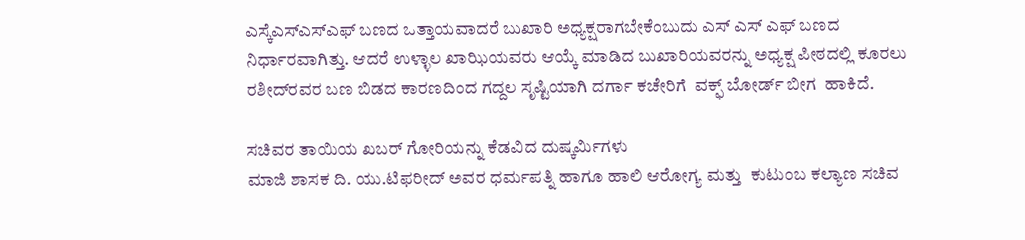ಎಸ್ಕೆಎಸ್‍ಎಸ್‍ಎಫ್ ಬಣದ ಒತ್ತಾಯವಾದರೆ ಬುಖಾರಿ ಅಧ್ಯಕ್ಷರಾಗಬೇಕೆಂಬುದು ಎಸ್ ಎಸ್ ಎಫ್ ಬಣದ ನಿರ್ಧಾರವಾಗಿತ್ತು. ಆದರೆ ಉಳ್ಳಾಲ ಖಾಝಿಯವರು ಆಯ್ಕೆ ಮಾಡಿದ ಬುಖಾರಿಯವರನ್ನು ಅಧ್ಯಕ್ಷ ಪೀಠದಲ್ಲಿ ಕೂರಲು ರಶೀದ್‍ರವರ ಬಣ ಬಿಡದ ಕಾರಣದಿಂದ ಗದ್ದಲ ಸೃಷ್ಟಿಯಾಗಿ ದರ್ಗಾ ಕಚೇರಿಗೆ  ವಕ್ಫ್ ಬೋರ್ಡ್ ಬೀಗ  ಹಾಕಿದೆ.

ಸಚಿವರ ತಾಯಿಯ ಖಬರ್ ಗೋರಿಯನ್ನು ಕೆಡವಿದ ದುಷ್ಕರ್ಮಿಗಳು
ಮಾಜಿ ಶಾಸಕ ದಿ. ಯು.ಟಿಫರೀದ್ ಅವರ ಧರ್ಮಪತ್ನಿ ಹಾಗೂ ಹಾಲಿ ಆರೋಗ್ಯ ಮತ್ತು  ಕುಟುಂಬ ಕಲ್ಯಾಣ ಸಚಿವ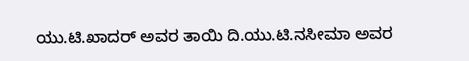ಯು.ಟಿ.ಖಾದರ್ ಅವರ ತಾಯಿ ದಿ.ಯು.ಟಿ.ನಸೀಮಾ ಅವರ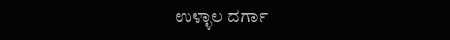ಉಳ್ಳಾಲ ದರ್ಗಾ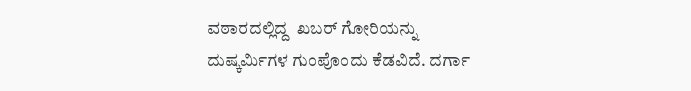ವಠಾರದಲ್ಲಿದ್ದ  ಖಬರ್ ಗೋರಿಯನ್ನು ದುಷ್ಕರ್ಮಿಗಳ ಗುಂಪೊಂದು ಕೆಡವಿದೆ. ದರ್ಗಾ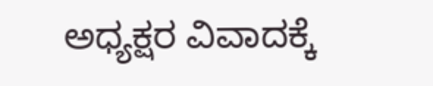ಅಧ್ಯಕ್ಷರ ವಿವಾದಕ್ಕೆ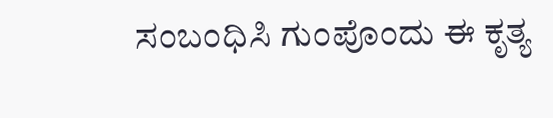ಸಂಬಂಧಿಸಿ ಗುಂಪೊಂದು ಈ ಕೃತ್ಯ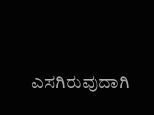ಎಸಗಿರುವುದಾಗಿ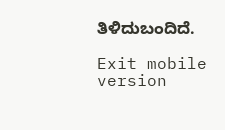ತಿಳಿದುಬಂದಿದೆ.

Exit mobile version